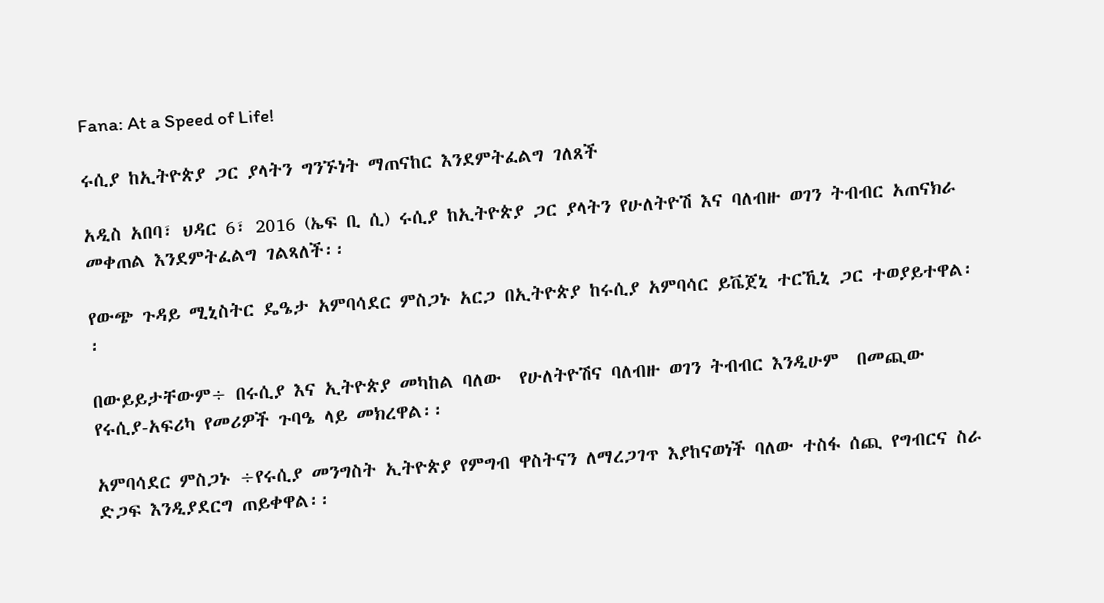Fana: At a Speed of Life!

ሩሲያ ከኢትዮጵያ ጋር ያላትን ግንኙነት ማጠናከር እንደምትፈልግ ገለጸች

አዲስ አበባ፣ ህዳር 6፣ 2016 (ኤፍ ቢ ሲ) ሩሲያ ከኢትዮጵያ ጋር ያላትን የሁለትዮሽ እና ባለብዙ ወገን ትብብር አጠናክራ መቀጠል እንደምትፈልግ ገልጻለች፡፡

የውጭ ጉዳይ ሚኒስትር ዴዔታ አምባሳደር ምስጋኑ አርጋ በኢትዮጵያ ከሩሲያ አምባሳር ይቬጀኒ ተርኺኒ ጋር ተወያይተዋል፡፡

በውይይታቸውም÷ በሩሲያ እና ኢትዮጵያ መካከል ባለው  የሁለትዮሽና ባለብዙ ወገን ትብብር እንዲሁም  በመጪው የሩሲያ-አፍሪካ የመሪዎች ጉባዔ ላይ መክረዋል፡፡

አምባሳደር ምስጋኑ ÷የሩሲያ መንግስት ኢትዮጵያ የምግብ ዋስትናን ለማረጋገጥ እያከናወነች ባለው ተስፋ ሰጪ የግብርና ስራ ድጋፍ እንዲያደርግ ጠይቀዋል፡፡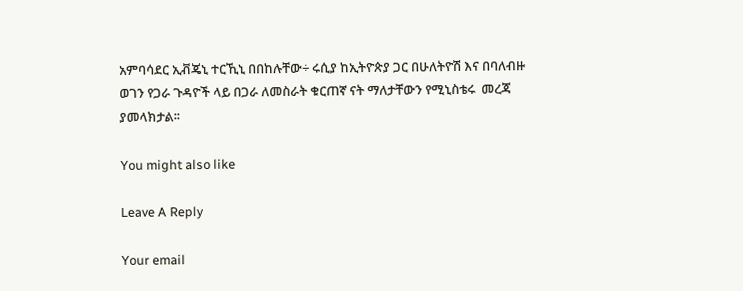አምባሳደር ኢቭጄኒ ተርኺኒ በበከሉቸው÷ ሩሲያ ከኢትዮጵያ ጋር በሁለትዮሽ እና በባለብዙ ወገን የጋራ ጉዳዮች ላይ በጋራ ለመስራት ቁርጠኛ ናት ማለታቸውን የሚኒስቴሩ  መረጃ ያመላክታል፡፡

You might also like

Leave A Reply

Your email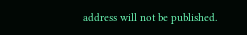address will not be published.